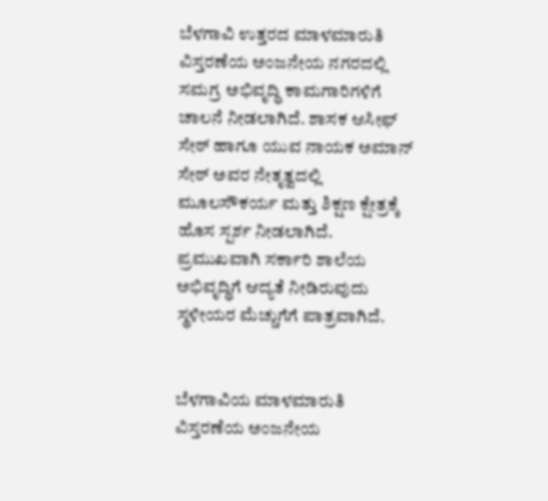ಬೆಳಗಾವಿ ಉತ್ತರದ ಮಾಳಮಾರುತಿ ವಿಸ್ತರಣೆಯ ಅಂಜನೇಯ ನಗರದಲ್ಲಿ ಸಮಗ್ರ ಅಭಿವೃದ್ಧಿ ಕಾಮಗಾರಿಗಳಿಗೆ ಚಾಲನೆ ನೀಡಲಾಗಿದೆ. ಶಾಸಕ ಆಸೀಫ್ ಸೇಠ್ ಹಾಗೂ ಯುವ ನಾಯಕ ಅಮಾನ್ ಸೇಠ್ ಅವರ ನೇತೃತ್ವದಲ್ಲಿ ಮೂಲಸೌಕರ್ಯ ಮತ್ತು ಶಿಕ್ಷಣ ಕ್ಷೇತ್ರಕ್ಕೆ ಹೊಸ ಸ್ಪರ್ಶ ನೀಡಲಾಗಿದೆ. ಪ್ರಮುಖವಾಗಿ ಸರ್ಕಾರಿ ಶಾಲೆಯ ಅಭಿವೃದ್ಧಿಗೆ ಆದ್ಯತೆ ನೀಡಿರುವುದು ಸ್ಥಳೀಯರ ಮೆಚ್ಚುಗೆಗೆ ಪಾತ್ರವಾಗಿದೆ.


ಬೆಳಗಾವಿಯ ಮಾಳಮಾರುತಿ ವಿಸ್ತರಣೆಯ ಅಂಜನೇಯ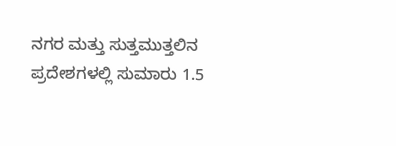ನಗರ ಮತ್ತು ಸುತ್ತಮುತ್ತಲಿನ ಪ್ರದೇಶಗಳಲ್ಲಿ ಸುಮಾರು 1.5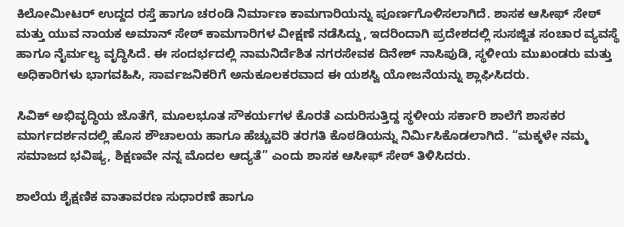ಕಿಲೋಮೀಟರ್ ಉದ್ದದ ರಸ್ತೆ ಹಾಗೂ ಚರಂಡಿ ನಿರ್ಮಾಣ ಕಾಮಗಾರಿಯನ್ನು ಪೂರ್ಣಗೊಳಿಸಲಾಗಿದೆ. ಶಾಸಕ ಆಸೀಫ್ ಸೇಠ್ ಮತ್ತು ಯುವ ನಾಯಕ ಅಮಾನ್ ಸೇಠ್ ಕಾಮಗಾರಿಗಳ ವೀಕ್ಷಣೆ ನಡೆಸಿದ್ದು, ಇದರಿಂದಾಗಿ ಪ್ರದೇಶದಲ್ಲಿ ಸುಸಜ್ಜಿತ ಸಂಚಾರ ವ್ಯವಸ್ಥೆ ಹಾಗೂ ನೈರ್ಮಲ್ಯ ವೃದ್ಧಿಸಿದೆ. ಈ ಸಂದರ್ಭದಲ್ಲಿ ನಾಮನಿರ್ದೆಶಿತ ನಗರಸೇವಕ ದಿನೇಶ್ ನಾಸಿಪುಡಿ, ಸ್ಥಳೀಯ ಮುಖಂಡರು ಮತ್ತು ಅಧಿಕಾರಿಗಳು ಭಾಗವಹಿಸಿ, ಸಾರ್ವಜನಿಕರಿಗೆ ಅನುಕೂಲಕರವಾದ ಈ ಯಶಸ್ವಿ ಯೋಜನೆಯನ್ನು ಶ್ಲಾಘಿಸಿದರು.

ಸಿವಿಕ್ ಅಭಿವೃದ್ಧಿಯ ಜೊತೆಗೆ, ಮೂಲಭೂತ ಸೌಕರ್ಯಗಳ ಕೊರತೆ ಎದುರಿಸುತ್ತಿದ್ದ ಸ್ಥಳೀಯ ಸರ್ಕಾರಿ ಶಾಲೆಗೆ ಶಾಸಕರ ಮಾರ್ಗದರ್ಶನದಲ್ಲಿ ಹೊಸ ಶೌಚಾಲಯ ಹಾಗೂ ಹೆಚ್ಚುವರಿ ತರಗತಿ ಕೊಠಡಿಯನ್ನು ನಿರ್ಮಿಸಿಕೊಡಲಾಗಿದೆ. “ಮಕ್ಕಳೇ ನಮ್ಮ ಸಮಾಜದ ಭವಿಷ್ಯ, ಶಿಕ್ಷಣವೇ ನನ್ನ ಮೊದಲ ಆದ್ಯತೆ” ಎಂದು ಶಾಸಕ ಆಸೀಫ್ ಸೇಠ್ ತಿಳಿಸಿದರು.

ಶಾಲೆಯ ಶೈಕ್ಷಣಿಕ ವಾತಾವರಣ ಸುಧಾರಣೆ ಹಾಗೂ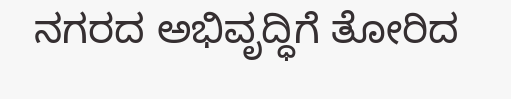ನಗರದ ಅಭಿವೃದ್ಧಿಗೆ ತೋರಿದ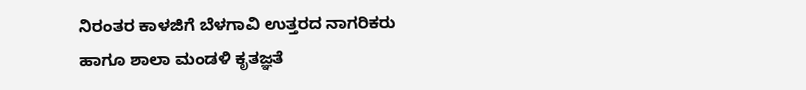ನಿರಂತರ ಕಾಳಜಿಗೆ ಬೆಳಗಾವಿ ಉತ್ತರದ ನಾಗರಿಕರು ಹಾಗೂ ಶಾಲಾ ಮಂಡಳಿ ಕೃತಜ್ಞತೆ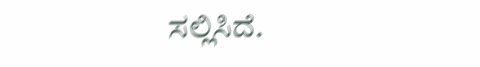ಸಲ್ಲಿಸಿದೆ.